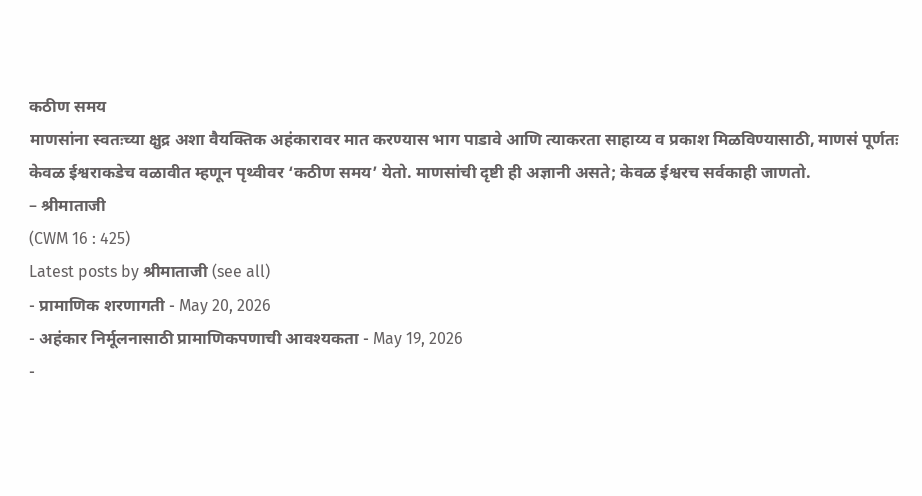कठीण समय
माणसांना स्वतःच्या क्षुद्र अशा वैयक्तिक अहंकारावर मात करण्यास भाग पाडावे आणि त्याकरता साहाय्य व प्रकाश मिळविण्यासाठी, माणसं पूर्णतः केवळ ईश्वराकडेच वळावीत म्हणून पृथ्वीवर ‘कठीण समय’ येतो. माणसांची दृष्टी ही अज्ञानी असते; केवळ ईश्वरच सर्वकाही जाणतो.
– श्रीमाताजी
(CWM 16 : 425)
Latest posts by श्रीमाताजी (see all)
- प्रामाणिक शरणागती - May 20, 2026
- अहंकार निर्मूलनासाठी प्रामाणिकपणाची आवश्यकता - May 19, 2026
-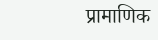प्रामाणिक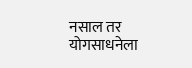नसाल तर योगसाधनेला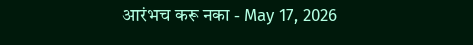आरंभच करू नका - May 17, 2026